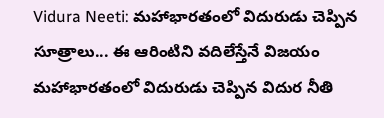Vidura Neeti: మహాభారతంలో విదురుడు చెప్పిన సూత్రాలు... ఈ ఆరింటిని వదిలేస్తేనే విజయం
మహాభారతంలో విదురుడు చెప్పిన విదుర నీతి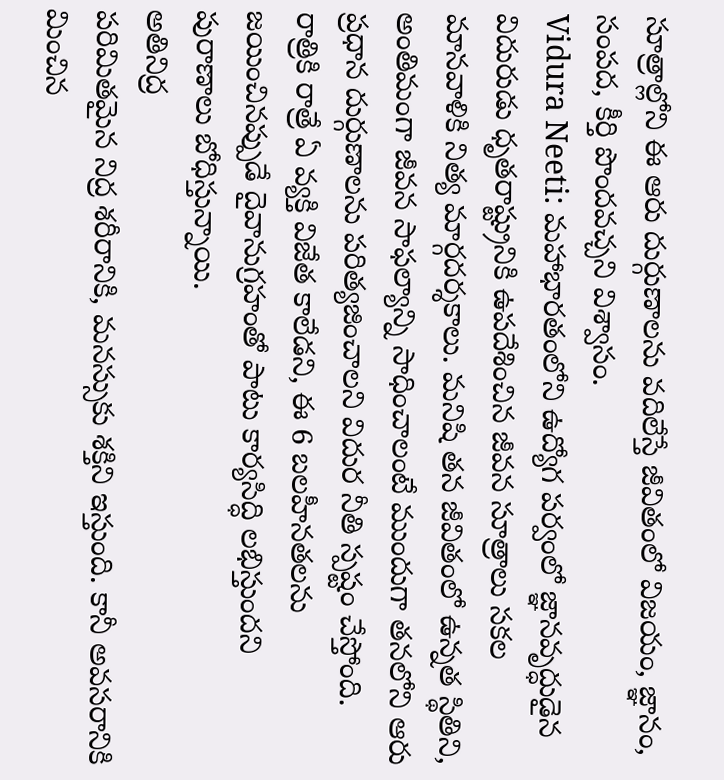సూత్రాల్లోని ఈ ఆరు దుర్గుణాలను వదిలేస్తే జీవితంలో విజయం, జ్ఞానం, సంపద, కీర్తి పొందవచ్చని విశ్వాసం.
Vidura Neeti: మహాభారతంలోని ఉద్యోగ పర్వంలో జ్ఞానవృద్ధుడైన విదురుడు ధృతరాష్ట్రునికి ఉపదేశించిన జీవన సూత్రాలు సకల మానవాళికి నిత్య మార్గదర్శకాలు. మనిషి తన జీవితంలో ఉన్నత స్థితిని, అంతిమంగా జీవన సాఫల్యాన్ని సాధించాలంటే ముందుగా తనలోని ఆరు ప్రధాన దుర్గుణాలను పరిత్యజించాలని విదుర నీతి స్పష్టం చేస్తోంది. రాత్రికి రాత్రే ఏ వ్యక్తి విజేత కాలేడని, ఈ 6 బలహీనతలను జయించినప్పుడే దైవానుగ్రహంతో పాటు కార్యసిద్ధి లభిస్తుందని పురాణాలు బోధిస్తున్నాయి.
అతినిద్ర
పరిమితమైన నిద్ర శరీరానికి, మనస్సుకు శక్తిని ఇస్తుంది. కానీ అవసరానికి మించిన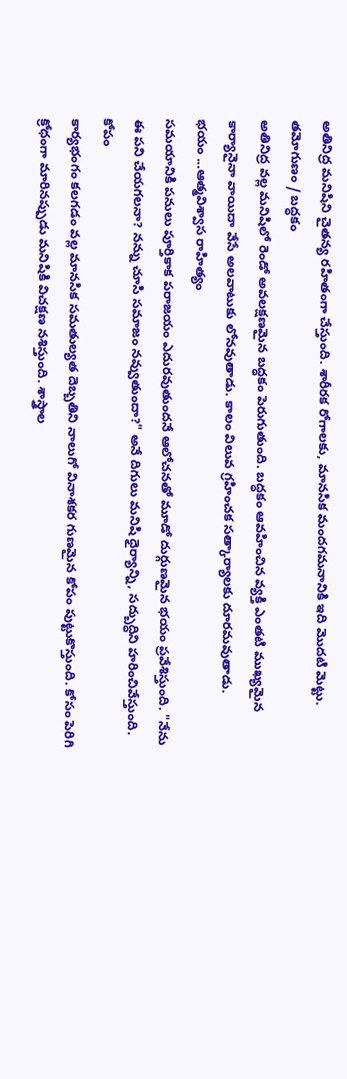అతినిద్ర మనిషిని చైతన్య రహితంగా చేస్తుంది. శారీరక రోగాలకు, మానసిక మందగమనానికి ఇది మొదటి మెట్టు.
తమోగుణం / బద్ధకం
అతినిద్ర వల్ల మనిషిలో రెండో అవలక్షణమైన బద్ధకం పెరుగుతుంది. బద్ధకం ఆవహించిన వ్యక్తి ఎంతటి ముఖ్యమైన కార్యానైనా వాయిదా వేసే అలవాటుకు లోనవుతాడు. కాలం విలువ గ్రహించక సత్కార్యాలకు దూరమవుతాడు.
భయం ...ఆత్మవిశ్వాస రాహిత్యం
సమయానికి పనులు పూర్తికాక పరాజయం ఎదురవుతుందనే ఆలోచనతో మూడో దుర్గుణమైన భయం ప్రవేశిస్తుంది. "నేను ఈ పని చేయగలనా? నన్ను చూసి సమాజం నవ్వుతుందా?" అనే దిగులు మనిషి ధైర్యాన్ని, సద్బుద్ధిని హరించివేస్తుంది.
కోపం
కార్యభంగం కలగడం వల్ల మానసిక సమతుల్యత దెబ్బతిని నాలుగో వినాశకర గుణమైన కోపం పుట్టుకొస్తుంది. కోసం పెరిగి క్రోధంగా మారినప్పుడు మనిషికి విచక్షణ నశిస్తుంది. శాస్త్రాల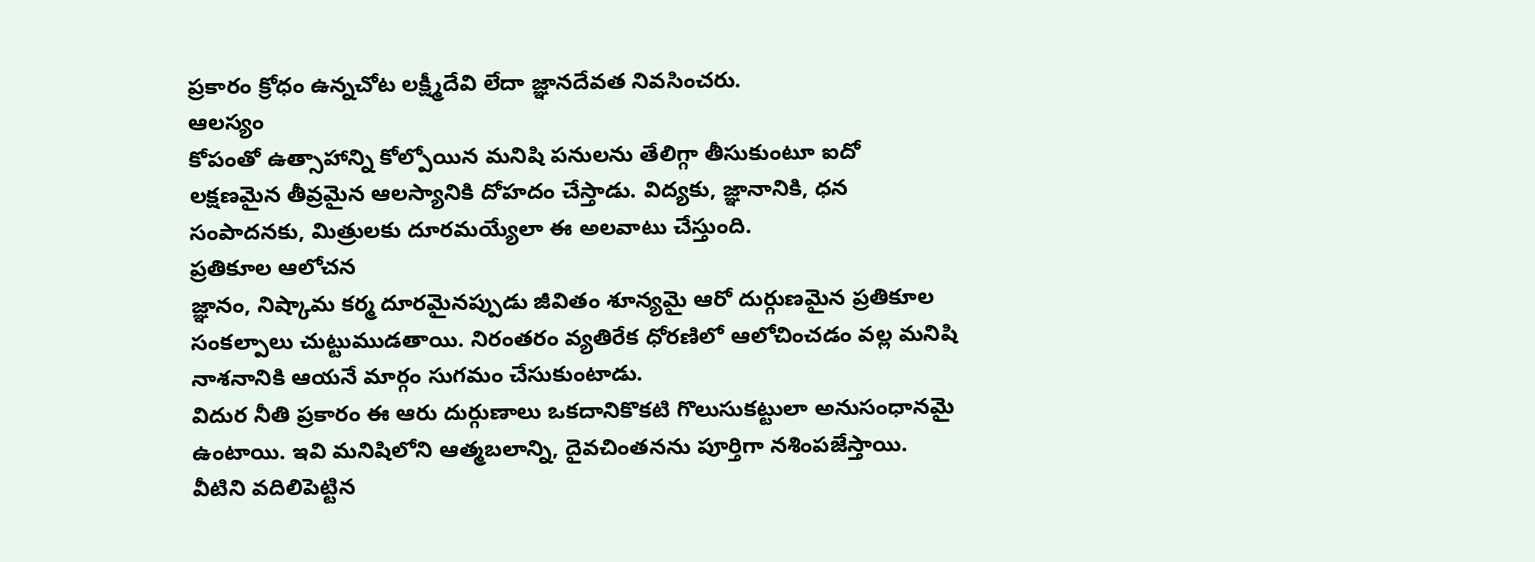ప్రకారం క్రోధం ఉన్నచోట లక్ష్మీదేవి లేదా జ్ఞానదేవత నివసించరు.
ఆలస్యం
కోపంతో ఉత్సాహాన్ని కోల్పోయిన మనిషి పనులను తేలిగ్గా తీసుకుంటూ ఐదో లక్షణమైన తీవ్రమైన ఆలస్యానికి దోహదం చేస్తాడు. విద్యకు, జ్ఞానానికి, ధన సంపాదనకు, మిత్రులకు దూరమయ్యేలా ఈ అలవాటు చేస్తుంది.
ప్రతికూల ఆలోచన
జ్ఞానం, నిష్కామ కర్మ దూరమైనప్పుడు జీవితం శూన్యమై ఆరో దుర్గుణమైన ప్రతికూల సంకల్పాలు చుట్టుముడతాయి. నిరంతరం వ్యతిరేక ధోరణిలో ఆలోచించడం వల్ల మనిషి నాశనానికి ఆయనే మార్గం సుగమం చేసుకుంటాడు.
విదుర నీతి ప్రకారం ఈ ఆరు దుర్గుణాలు ఒకదానికొకటి గొలుసుకట్టులా అనుసంధానమై ఉంటాయి. ఇవి మనిషిలోని ఆత్మబలాన్ని, దైవచింతనను పూర్తిగా నశింపజేస్తాయి. వీటిని వదిలిపెట్టిన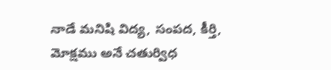నాడే మనిషి విద్య, సంపద, కీర్తి, మోక్షము అనే చతుర్విధ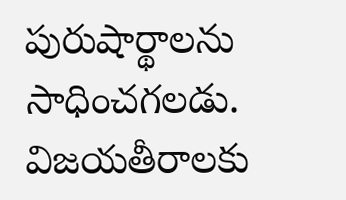పురుషార్థాలను సాధించగలడు. విజయతీరాలకు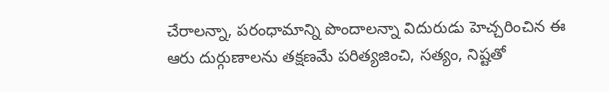చేరాలన్నా, పరంధామాన్ని పొందాలన్నా విదురుడు హెచ్చరించిన ఈ ఆరు దుర్గుణాలను తక్షణమే పరిత్యజించి, సత్యం, నిష్టతో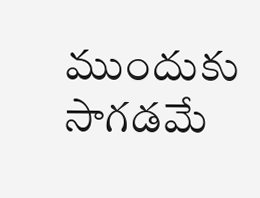ముందుకు సాగడమే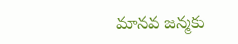మానవ జన్మకు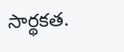సార్థకత.